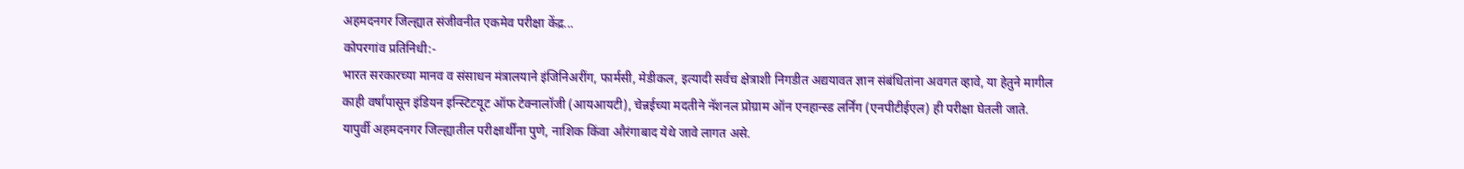अहमदनगर जिल्ह्यात संजीवनीत एकमेव परीक्षा केंद्र...
कोपरगांव प्रतिनिधी:-
भारत सरकारच्या मानव व संसाधन मंत्रालयाने इंजिनिअरींग, फार्मसी, मेडीकल, इत्यादी सर्वच क्षेत्राशी निगडीत अद्ययावत ज्ञान संबंधितांना अवगत व्हावे, या हेतुने मागील काही वर्षांपासून इंडियन इन्स्टिटयूट ऑफ टेक्नालॉजी (आयआयटी), चेन्नईच्या मदतीने नॅशनल प्रोग्राम ऑन एनहान्स्ड लर्निंग (एनपीटीईएल) ही परीक्षा घेतली जाते. यापुर्वी अहमदनगर जिल्ह्यातील परीक्षार्थींना पुणे, नाशिक किंवा औरंगाबाद येथे जावे लागत असे.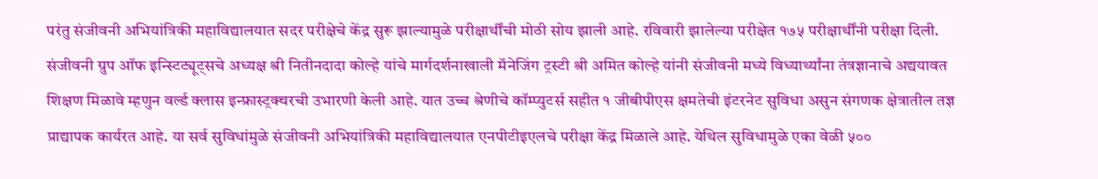परंतु संजीवनी अभियांत्रिकी महाविद्यालयात सदर परीक्षेचे केंद्र सुरू झाल्यामुळे परीक्षार्थींची मोठी सोय झाली आहे. रविवारी झालेल्या परीक्षेत १७५ परीक्षार्थींनी परीक्षा दिली.
संजीवनी ग्रुप ऑफ इन्स्टिट्यूट्सचे अध्यक्ष श्री नितीनदादा कोल्हे यांचे मार्गदर्शनाखाली मॅनेजिंग ट्रस्टी श्री अमित कोल्हे यांनी संजीवनी मध्ये विध्यार्थ्यांना तंत्रज्ञानाचे अद्ययावत शिक्षण मिळावे म्हणुन वर्ल्ड क्लास इन्फ्रास्ट्रक्चरची उभारणी केली आहे. यात उच्च श्रेणीचे कॉम्प्युटर्स सहीत १ जीबीपीएस क्षमतेची इंटरनेट सुविधा असुन संगणक क्षेत्रातील तज्ञ प्राद्यापक कार्यरत आहे. या सर्व सुविधांमुळे संजीवनी अभियांत्रिकी महाविद्यालयात एनपीटीइएलचे परीक्षा केंद्र मिळाले आहे. येथिल सुविधामुळे एका वेळी ५००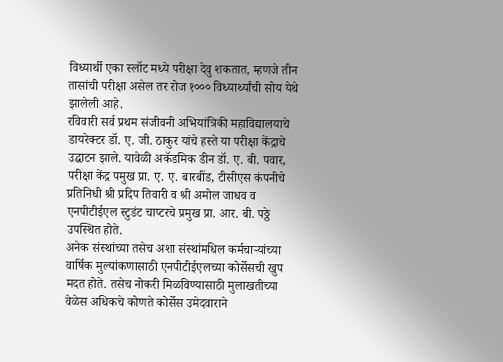विध्यार्थी एका स्लॉट मध्ये परीक्षा देवु शकतात, म्हणजे तीन तासांची परीक्षा असेल तर रोज १००० विध्यार्थ्यांची सोय येथे झालेली आहे.
रविवारी सर्व प्रथम संजीवनी अभियांत्रिकी महाविद्यालयाचे डायरेक्टर डॉ. ए. जी. ठाकुर यांचे हस्ते या परीक्षा केंद्राचे उद्घाटन झाले. यावेळी अकॅडमिक डीन डॉ. ए. बी. पवार, परीक्षा केंद्र पमुख प्रा. ए. ए. बारबींड, टीसीएस कंपनीचे प्रतिनिधी श्री प्रदिप तिवारी व श्री अमोल जाधव व एनपीटीईएल स्टुडंट चाप्टरचे प्रमुख प्रा. आर. बी. पठ्ठे उपस्थित होते.
अनेक संस्थांच्या तसेच अशा संस्थांमधिल कर्मचाऱ्यांच्या वार्षिक मुल्यांकणासाठी एनपीटीईएलच्या कोर्सेसची खुप मदत होते. तसेच नोकरी मिळविण्यासाठी मुलाखतीच्या वेळेस अधिकचे कोणते कोर्सेस उमेदवाराने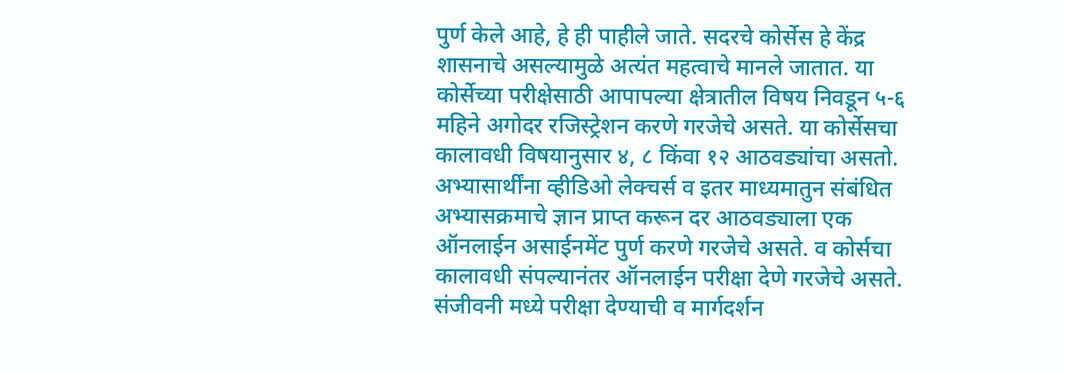पुर्ण केले आहे, हे ही पाहीले जाते. सदरचे कोर्सेस हे केंद्र शासनाचे असल्यामुळे अत्यंत महत्वाचे मानले जातात. या कोर्सेच्या परीक्षेसाठी आपापल्या क्षेत्रातील विषय निवडून ५-६ महिने अगोदर रजिस्ट्रेशन करणे गरजेचे असते. या कोर्सेसचा कालावधी विषयानुसार ४, ८ किंवा १२ आठवड्यांचा असतो. अभ्यासार्थींना व्हीडिओ लेक्चर्स व इतर माध्यमातुन संबंधित अभ्यासक्रमाचे ज्ञान प्राप्त करून दर आठवड्याला एक ऑनलाईन असाईनमेंट पुर्ण करणे गरजेचे असते. व कोर्सचा कालावधी संपल्यानंतर ऑनलाईन परीक्षा देणे गरजेचे असते. संजीवनी मध्ये परीक्षा देण्याची व मार्गदर्शन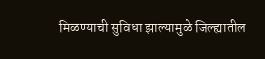मिळण्याची सुविधा झाल्यामुळे जिल्ह्यातील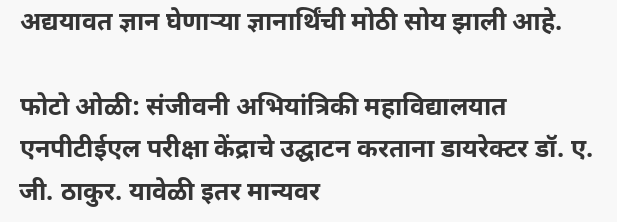अद्ययावत ज्ञान घेणाऱ्या ज्ञानार्थिंची मोठी सोय झाली आहे.

फोटो ओळी: संजीवनी अभियांत्रिकी महाविद्यालयात एनपीटीईएल परीक्षा केंद्राचे उद्घाटन करताना डायरेक्टर डॉ. ए. जी. ठाकुर. यावेळी इतर मान्यवर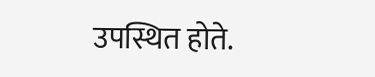उपस्थित होते.